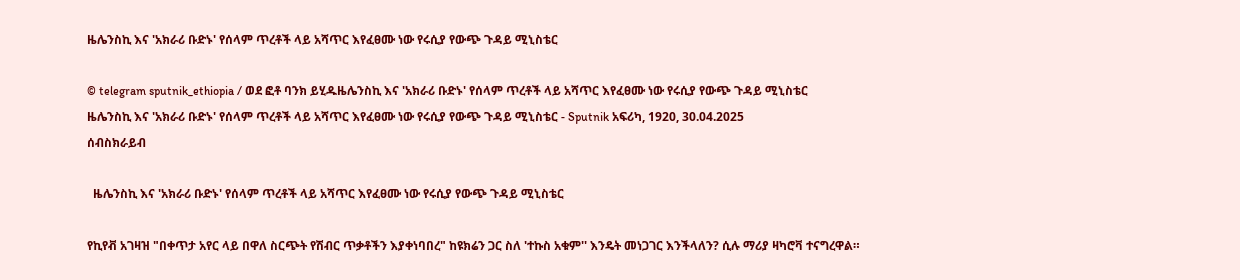ዜሌንስኪ እና 'አክራሪ ቡድኑ' የሰላም ጥረቶች ላይ አሻጥር እየፈፀሙ ነው የሩሲያ የውጭ ጉዳይ ሚኒስቴር

© telegram sputnik_ethiopia / ወደ ፎቶ ባንክ ይሂዱዜሌንስኪ እና 'አክራሪ ቡድኑ' የሰላም ጥረቶች ላይ አሻጥር እየፈፀሙ ነው የሩሲያ የውጭ ጉዳይ ሚኒስቴር
ዜሌንስኪ እና 'አክራሪ ቡድኑ' የሰላም ጥረቶች ላይ አሻጥር እየፈፀሙ ነው የሩሲያ የውጭ ጉዳይ ሚኒስቴር - Sputnik አፍሪካ, 1920, 30.04.2025
ሰብስክራይብ

  ዜሌንስኪ እና 'አክራሪ ቡድኑ' የሰላም ጥረቶች ላይ አሻጥር እየፈፀሙ ነው የሩሲያ የውጭ ጉዳይ ሚኒስቴር

የኪየቭ አገዛዝ "በቀጥታ አየር ላይ በዋለ ስርጭት የሽብር ጥቃቶችን እያቀነባበረ" ከዩክሬን ጋር ስለ 'ተኩስ አቁም'' እንዴት መነጋገር እንችላለን? ሲሉ ማሪያ ዛካሮቫ ተናግረዋል።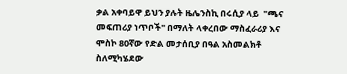ቃል አቀባይዋ ይህን ያሉት ዜሌንስኪ በሩሲያ ላይ  "ጫና መፍጠሪያ ነጥቦች" በማለት ላቀረበው ማስፈራሪያ እና ሞስኮ 80ኛው የድል መታሰቢያ በዓል አስመልክቶ ስለሚካሄደው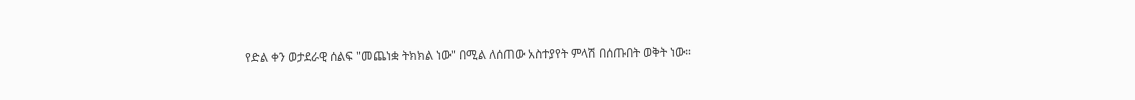የድል ቀን ወታደራዊ ሰልፍ "መጨነቋ ትክክል ነው" በሚል ለሰጠው አስተያየት ምላሽ በሰጡበት ወቅት ነው።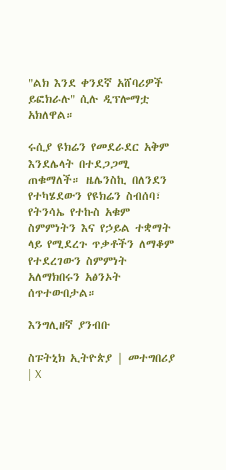"ልክ እንደ ቀንደኛ አሸባሪዎች ይፎክራሉ" ሲሉ ዲፕሎማቷ አክለዋል።

ሩሲያ ዩክሬን የመደራደር አቅም እንደሌላት በተደጋጋሚ  ጠቁማለች። ዜሌንስኪ በለንደን የተካሄደውን የዩክሬን ስብሰባ፣ የትንሳኤ የተኩስ አቁም ስምምነትን እና የኃይል ተቋማት ላይ የሚደረጉ ጥቃቶችን ለማቆም የተደረገውን ስምምነት አለማክበሩን አፅንኦት ሰጥተውበታል።

እንግሊዘኛ ያንብቡ

ስፑትኒክ ኢትዮጵያ | መተግበሪያ | X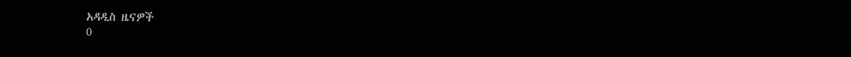አዳዲስ ዜናዎች
0